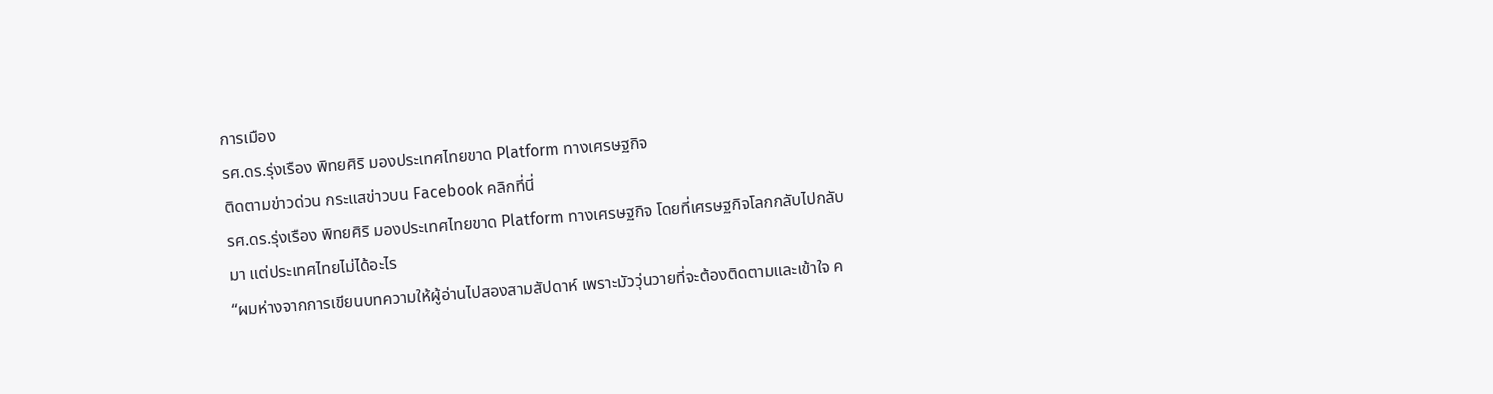การเมือง
รศ.ดร.รุ่งเรือง พิทยศิริ มองประเทศไทยขาด Platform ทางเศรษฐกิจ
ติดตามข่าวด่วน กระแสข่าวบน Facebook คลิกที่นี่
รศ.ดร.รุ่งเรือง พิทยศิริ มองประเทศไทยขาด Platform ทางเศรษฐกิจ โดยที่เศรษฐกิจโลกกลับไปกลับมา แต่ประเทศไทยไม่ได้อะไร
“ผมห่างจากการเขียนบทความให้ผู้อ่านไปสองสามสัปดาห์ เพราะมัววุ่นวายที่จะต้องติดตามและเข้าใจ ค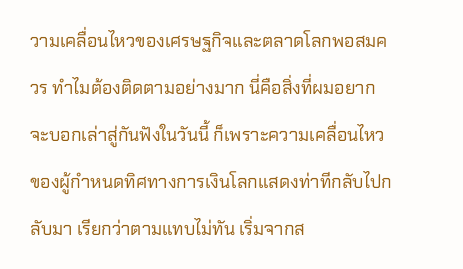วามเคลื่อนไหวของเศรษฐกิจและตลาดโลกพอสมควร ทำไมต้องติดตามอย่างมาก นี่คือสิ่งที่ผมอยากจะบอกเล่าสู่กันฟังในวันนี้ ก็เพราะความเคลื่อนไหวของผู้กำหนดทิศทางการเงินโลกแสดงท่าทีกลับไปกลับมา เรียกว่าตามแทบไม่ทัน เริ่มจากส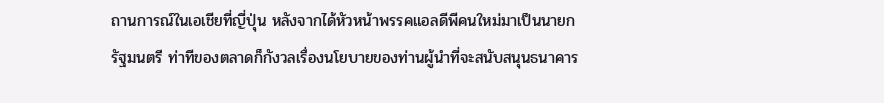ถานการณ์ในเอเชียที่ญี่ปุ่น หลังจากได้หัวหน้าพรรคแอลดีพีคนใหม่มาเป็นนายกรัฐมนตรี ท่าทีของตลาดก็กังวลเรื่องนโยบายของท่านผู้นำที่จะสนับสนุนธนาคาร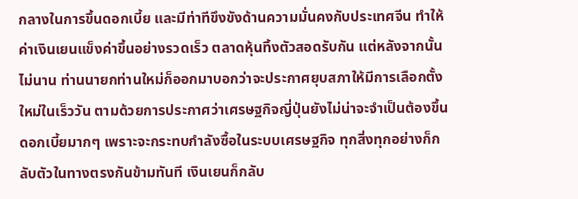กลางในการขึ้นดอกเบี้ย และมีท่าทีขึงขังด้านความมั่นคงกับประเทศจีน ทำให้ค่าเงินเยนแข็งค่าขึ้นอย่างรวดเร็ว ตลาดหุ้นทิ้งตัวสอดรับกัน แต่หลังจากนั้นไม่นาน ท่านนายกท่านใหม่ก็ออกมาบอกว่าจะประกาศยุบสภาให้มีการเลือกตั้งใหม่ในเร็ววัน ตามด้วยการประกาศว่าเศรษฐกิจญี่ปุ่นยังไม่น่าจะจำเป็นต้องขึ้นดอกเบี้ยมากๆ เพราะจะกระทบกำลังซื้อในระบบเศรษฐกิจ ทุกสิ่งทุกอย่างก็กลับตัวในทางตรงกันข้ามทันที เงินเยนก็กลับ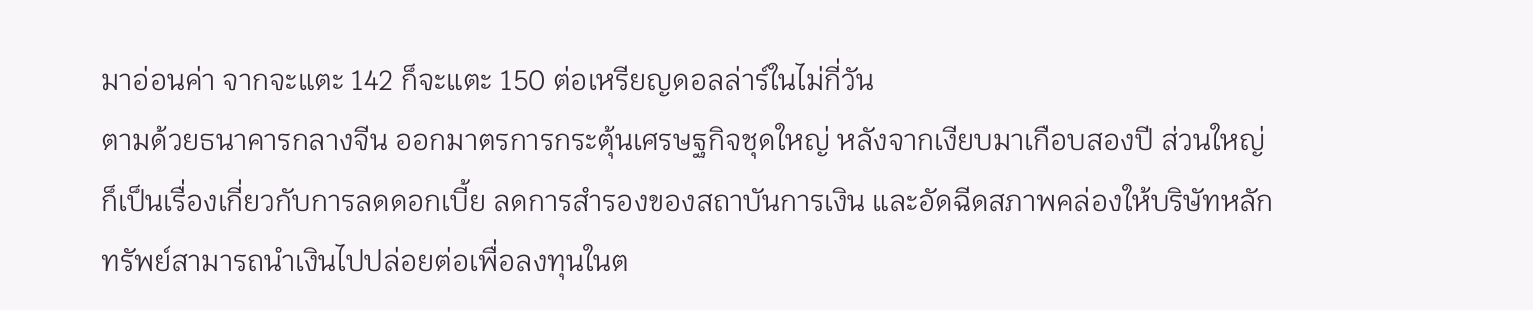มาอ่อนค่า จากจะแตะ 142 ก็จะแตะ 150 ต่อเหรียญดอลล่าร์ในไม่กี่วัน
ตามด้วยธนาคารกลางจีน ออกมาตรการกระตุ้นเศรษฐกิจชุดใหญ่ หลังจากเงียบมาเกือบสองปี ส่วนใหญ่ก็เป็นเรื่องเกี่ยวกับการลดดอกเบี้ย ลดการสำรองของสถาบันการเงิน และอัดฉีดสภาพคล่องให้บริษัทหลักทรัพย์สามารถนำเงินไปปล่อยต่อเพื่อลงทุนในต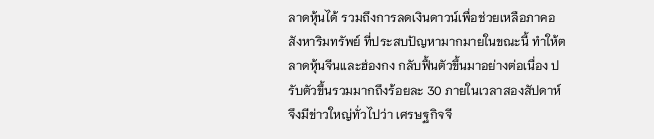ลาดหุ้นได้ รวมถึงการลดเงินดาวน์เพื่อช่วยเหลือภาคอสังหาริมทรัพย์ ที่ประสบปัญหามากมายในขณะนี้ ทำให้ตลาดหุ้นจีนและฮ่องกง กลับฟื้นตัวขึ้นมาอย่างต่อเนื่อง ปรับตัวขึ้นรวมมากถึงร้อยละ 30 ภายในเวลาสองสัปดาห์ จึงมีข่าวใหญ่ทั่วไปว่า เศรษฐกิจจี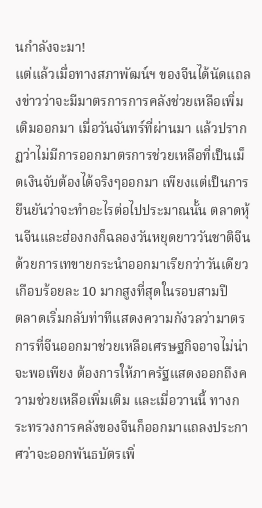นกำลังจะมา!
แต่แล้วเมื่อทางสภาพัฒน์ฯ ของจีนได้นัดแถลงข่าวว่าจะมีมาตรการการคลังช่วยเหลือเพิ่มเติมออกมา เมื่อวันจันทร์ที่ผ่านมา แล้วปรากฏว่าไม่มีการออกมาตรการช่วยเหลือที่เป็นเม็ดเงินจับต้องได้จริงๆออกมา เพียงแต่เป็นการยืนยันว่าจะทำอะไรต่อไปประมาณนั้น ตลาดหุ้นจีนและฮ่องกงก็ฉลองวันหยุดยาววันชาติจีน ด้วยการเทขายกระนำออกมาเรียกว่าวันเดียว เกือบร้อยละ 10 มากสูงที่สุดในรอบสามปี
ตลาดเริ่มกลับท่าทีแสดงความกังวลว่ามาตรการที่จีนออกมาช่วยเหลือเศรษฐกิจอาจไม่น่าจะพอเพียง ต้องการให้ภาครัฐแสดงออกถึงความช่วยเหลือเพิ่มเติม และเมื่อวานนี้ ทางกระทรวงการคลังของจีนก็ออกมาแถลงประกาศว่าจะออกพันธบัตรเพิ่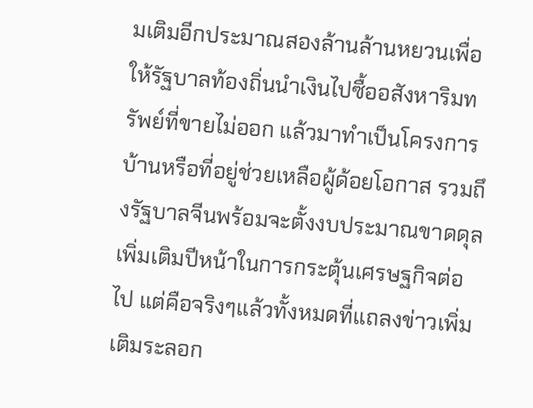มเติมอีกประมาณสองล้านล้านหยวนเพื่อให้รัฐบาลท้องถิ่นนำเงินไปซื้ออสังหาริมทรัพย์ที่ขายไม่ออก แล้วมาทำเป็นโครงการบ้านหรือที่อยู่ช่วยเหลือผู้ด้อยโอกาส รวมถึงรัฐบาลจีนพร้อมจะตั้งงบประมาณขาดดุลเพิ่มเติมปีหน้าในการกระตุ้นเศรษฐกิจต่อไป แต่คือจริงๆแล้วทั้งหมดที่แถลงข่าวเพิ่มเติมระลอก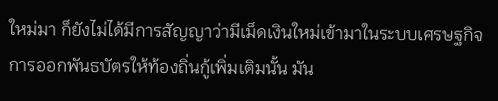ใหม่มา ก็ยังไม่ได้มีการสัญญาว่ามีเม็ดเงินใหม่เข้ามาในระบบเศรษฐกิจ การออกพันธบัตรให้ท้องถิ่นกู้เพิ่มเติมนั้น มัน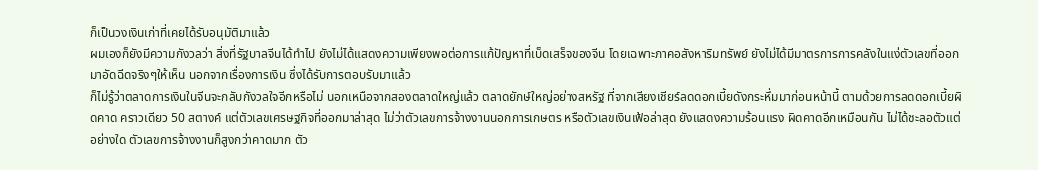ก็เป็นวงเงินเก่าที่เคยได้รับอนุมัติมาแล้ว
ผมเองก็ยังมีความกังวลว่า สิ่งที่รัฐบาลจีนได้ทำไป ยังไม่ได้แสดงความเพียงพอต่อการแก้ปัญหาที่เบ็ดเสร็จของจีน โดยเฉพาะภาคอสังหาริมทรัพย์ ยังไม่ได้มีมาตรการการคลังในแง่ตัวเลขที่ออกมาอัดฉีดจริงๆให้เห็น นอกจากเรื่องการเงิน ซึ่งได้รับการตอบรับมาแล้ว
ก็ไม่รู้ว่าตลาดการเงินในจีนจะกลับกังวลใจอีกหรือไม่ นอกเหนือจากสองตลาดใหญ่แล้ว ตลาดยักษ์ใหญ่อย่างสหรัฐ ที่จากเสียงเชียร์ลดดอกเบี้ยดังกระหึ่มมาก่อนหน้านี้ ตามด้วยการลดดอกเบี้ยผิดคาด คราวเดียว 50 สตางค์ แต่ตัวเลขเศรษฐกิจที่ออกมาล่าสุด ไม่ว่าตัวเลขการจ้างงานนอกการเกษตร หรือตัวเลขเงินเฟ้อล่าสุด ยังแสดงความร้อนแรง ผิดคาดอีกเหมือนกัน ไม่ได้ชะลอตัวแต่อย่างใด ตัวเลขการจ้างงานก็สูงกว่าคาดมาก ตัว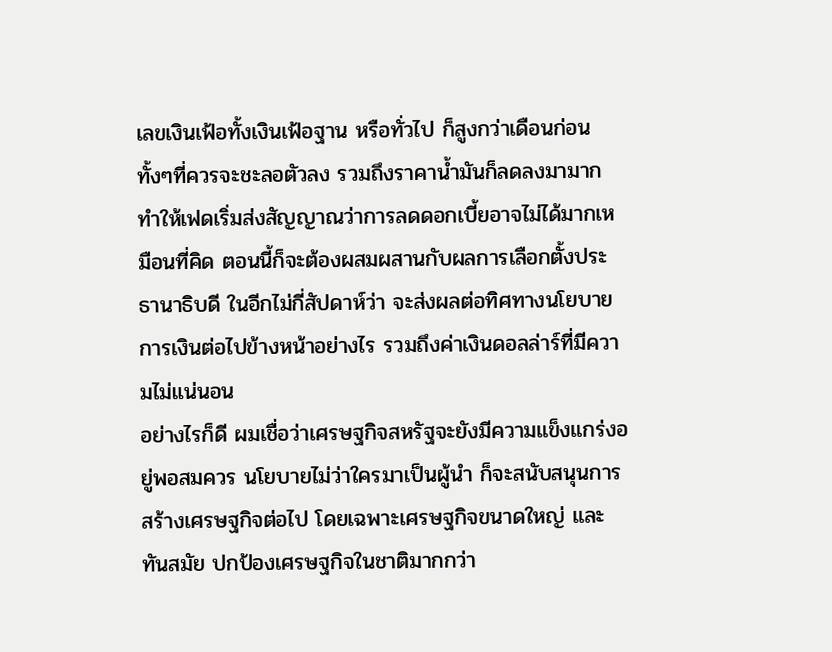เลขเงินเฟ้อทั้งเงินเฟ้อฐาน หรือทั่วไป ก็สูงกว่าเดือนก่อน ทั้งๆที่ควรจะชะลอตัวลง รวมถึงราคาน้ำมันก็ลดลงมามาก ทำให้เฟดเริ่มส่งสัญญาณว่าการลดดอกเบี้ยอาจไม่ได้มากเหมือนที่คิด ตอนนี้ก็จะต้องผสมผสานกับผลการเลือกตั้งประธานาธิบดี ในอีกไม่กี่สัปดาห์ว่า จะส่งผลต่อทิศทางนโยบายการเงินต่อไปข้างหน้าอย่างไร รวมถึงค่าเงินดอลล่าร์ที่มีความไม่แน่นอน
อย่างไรก็ดี ผมเชื่อว่าเศรษฐกิจสหรัฐจะยังมีความแข็งแกร่งอยู่พอสมควร นโยบายไม่ว่าใครมาเป็นผู้นำ ก็จะสนับสนุนการสร้างเศรษฐกิจต่อไป โดยเฉพาะเศรษฐกิจขนาดใหญ่ และทันสมัย ปกป้องเศรษฐกิจในชาติมากกว่า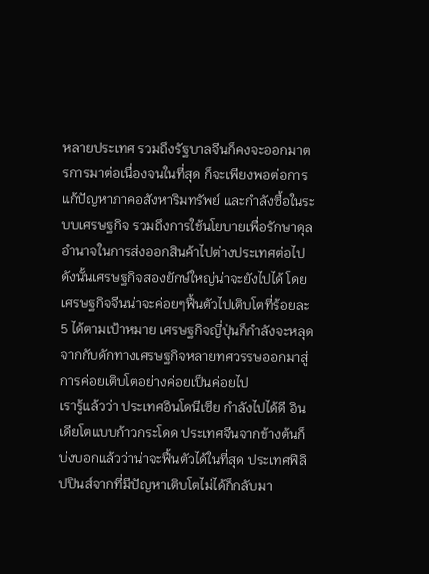หลายประเทศ รวมถึงรัฐบาลจีนก็คงจะออกมาตรการมาต่อเนื่องจนในที่สุด ก็จะเพียงพอต่อการแก้ปัญหาภาคอสังหาริมทรัพย์ และกำลังซื้อในระบบเศรษฐกิจ รวมถึงการใช้นโยบายเพื่อรักษาดุลอำนาจในการส่งออกสินค้าไปต่างประเทศต่อไป ดังนั้นเศรษฐกิจสองยักษ์ใหญ่น่าจะยังไปได้ โดยเศรษฐกิจจีนน่าจะค่อยๆฟื้นตัวไปเติบโตที่ร้อยละ 5 ได้ตามเป้าหมาย เศรษฐกิจญี่ปุ่นก็กำลังจะหลุดจากกับดักทางเศรษฐกิจหลายทศวรรษออกมาสู่การค่อยเติบโตอย่างค่อยเป็นค่อยไป
เรารู้แล้วว่า ประเทศอินโดนีเซีย กำลังไปได้ดี อินเดียโตแบบก้าวกระโดด ประเทศจีนจากข้างต้นก็บ่งบอกแล้วว่าน่าจะฟื้นตัวได้ในที่สุด ประเทศฟิลิปปินส์จากที่มีปัญหาเติบโตไม่ได้ก็กลับมา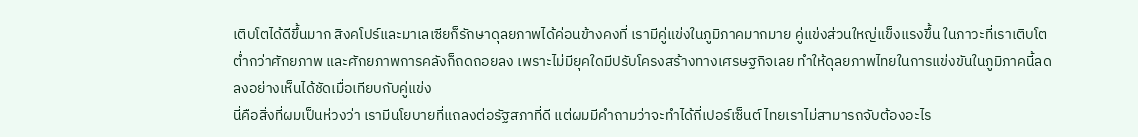เติบโตได้ดีขึ้นมาก สิงคโปร์และมาเลเซียก็รักษาดุลยภาพได้ค่อนข้างคงที่ เรามีคู่แข่งในภูมิภาคมากมาย คู่แข่งส่วนใหญ่แข็งแรงขึ้น ในภาวะที่เราเติบโตต่ำกว่าศักยภาพ และศักยภาพการคลังก็ถดถอยลง เพราะไม่มียุคใดมีปรับโครงสร้างทางเศรษฐกิจเลย ทำให้ดุลยภาพไทยในการแข่งขันในภูมิภาคนี้ลดลงอย่างเห็นได้ชัดเมื่อเทียบกับคู่แข่ง
นี่คือสิ่งที่ผมเป็นห่วงว่า เรามีนโยบายที่แถลงต่อรัฐสภาที่ดี แต่ผมมีคำถามว่าจะทำได้กี่เปอร์เซ็นต์ ไทยเราไม่สามารถจับต้องอะไร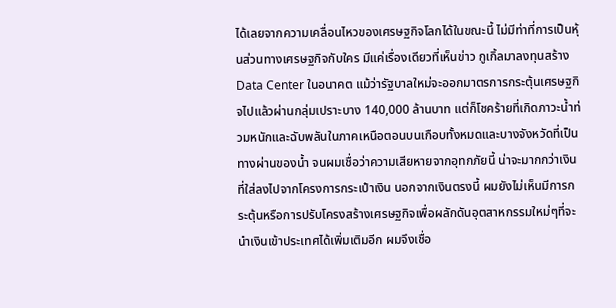ได้เลยจากความเคลื่อนไหวของเศรษฐกิจโลกได้ในขณะนี้ ไม่มีท่าที่การเป็นหุ้นส่วนทางเศรษฐกิจกับใคร มีแค่เรื่องเดียวที่เห็นข่าว กูเกิ้ลมาลงทุนสร้าง Data Center ในอนาคต แม้ว่ารัฐบาลใหม่จะออกมาตรการกระตุ้นเศรษฐกิจไปแล้วผ่านกลุ่มเปราะบาง 140,000 ล้านบาท แต่ก็โชคร้ายที่เกิดภาวะน้ำท่วมหนักและฉับพลันในภาคเหนือตอนบนเกือบทั้งหมดและบางจังหวัดที่เป็นทางผ่านของน้ำ จนผมเชื่อว่าความเสียหายจากอุทกภัยนี้ น่าจะมากกว่าเงินที่ใส่ลงไปจากโครงการกระเป๋าเงิน นอกจากเงินตรงนี้ ผมยังไม่เห็นมีการกระตุ้นหรือการปรับโครงสร้างเศรษฐกิจเพื่อผลักดันอุตสาหกรรมใหม่ๆที่จะนำเงินเข้าประเทศได้เพิ่มเติมอีก ผมจึงเชื่อ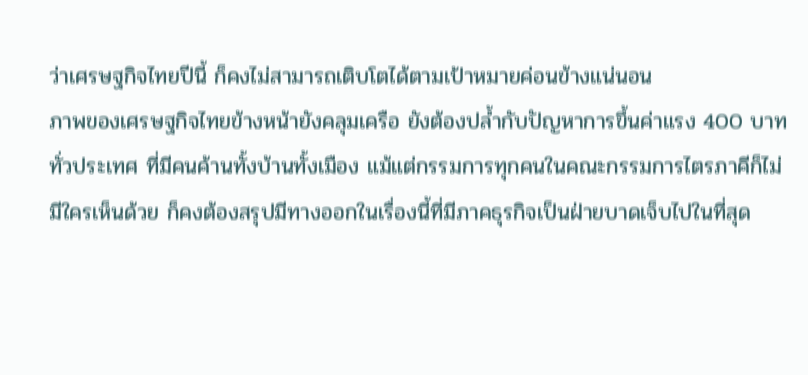ว่าเศรษฐกิจไทยปีนี้ ก็คงไม่สามารถเติบโตได้ตามเป้าหมายค่อนข้างแน่นอน
ภาพของเศรษฐกิจไทยข้างหน้ายังคลุมเครือ ยังต้องปล้ำกับปัญหาการขึ้นค่าแรง 400 บาท ทั่วประเทศ ที่มีคนค้านทั้งบ้านทั้งเมือง แม้แต่กรรมการทุกคนในคณะกรรมการไตรภาคีก็ไม่มีใครเห็นด้วย ก็คงต้องสรุปมีทางออกในเรื่องนี้ที่มีภาคธุรกิจเป็นฝ่ายบาดเจ็บไปในที่สุด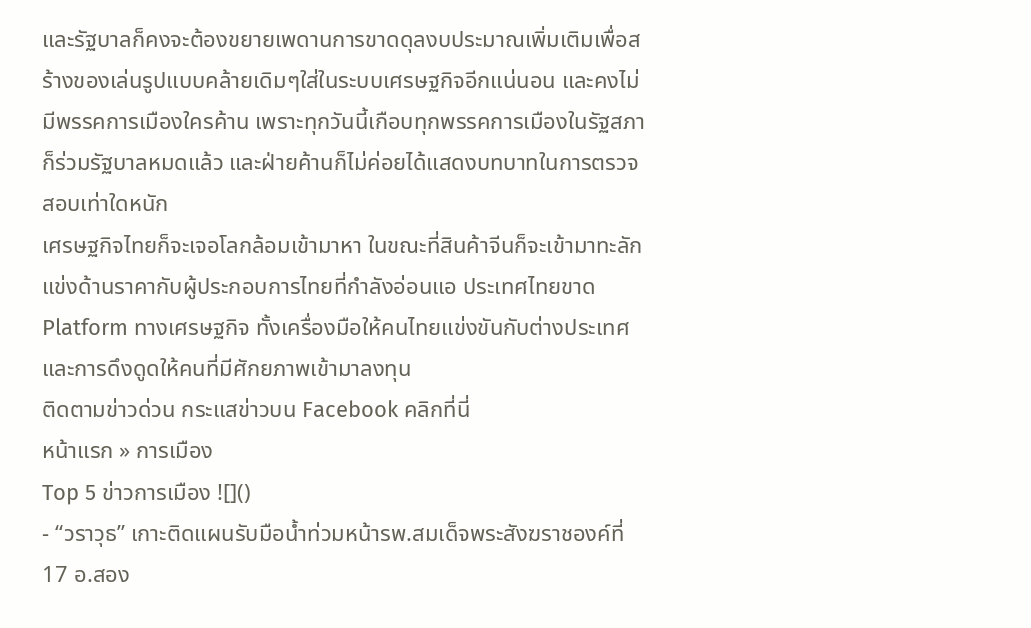และรัฐบาลก็คงจะต้องขยายเพดานการขาดดุลงบประมาณเพิ่มเติมเพื่อสร้างของเล่นรูปแบบคล้ายเดิมๆใส่ในระบบเศรษฐกิจอีกแน่นอน และคงไม่มีพรรคการเมืองใครค้าน เพราะทุกวันนี้เกือบทุกพรรคการเมืองในรัฐสภาก็ร่วมรัฐบาลหมดแล้ว และฝ่ายค้านก็ไม่ค่อยได้แสดงบทบาทในการตรวจสอบเท่าใดหนัก
เศรษฐกิจไทยก็จะเจอโลกล้อมเข้ามาหา ในขณะที่สินค้าจีนก็จะเข้ามาทะลักแข่งด้านราคากับผู้ประกอบการไทยที่กำลังอ่อนแอ ประเทศไทยขาด Platform ทางเศรษฐกิจ ทั้งเครื่องมือให้คนไทยแข่งขันกับต่างประเทศ และการดึงดูดให้คนที่มีศักยภาพเข้ามาลงทุน
ติดตามข่าวด่วน กระแสข่าวบน Facebook คลิกที่นี่
หน้าแรก » การเมือง
Top 5 ข่าวการเมือง ![]()
- “วราวุธ” เกาะติดแผนรับมือน้ำท่วมหน้ารพ.สมเด็จพระสังฆราชองค์ที่ 17 อ.สอง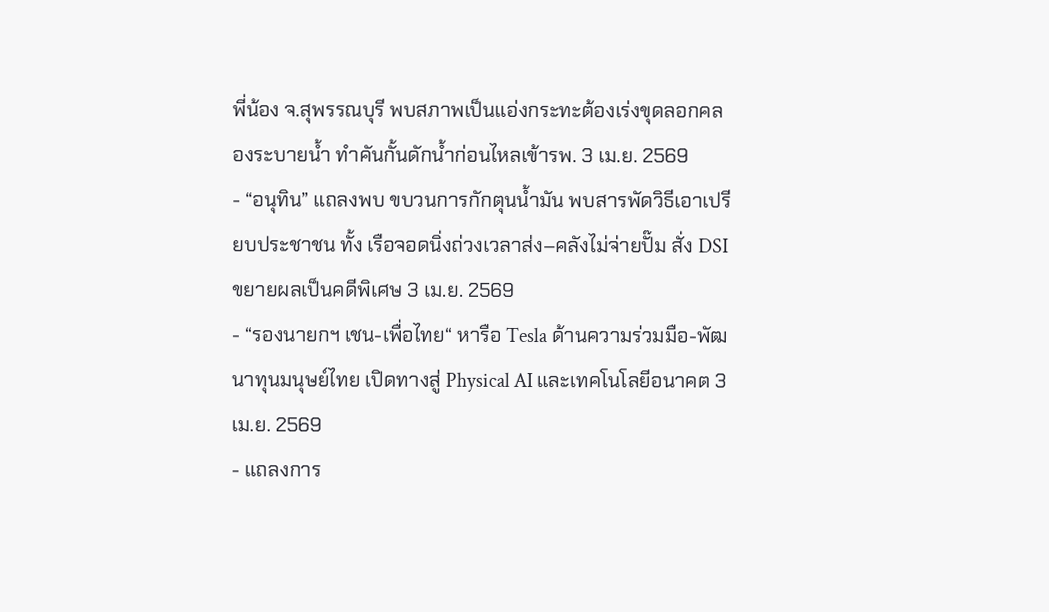พี่น้อง จ.สุพรรณบุรี พบสภาพเป็นแอ่งกระทะต้องเร่งขุดลอกคลองระบายน้ำ ทำคันกั้นดักน้ำก่อนไหลเข้ารพ. 3 เม.ย. 2569
- “อนุทิน” แถลงพบ ขบวนการกักตุนน้ำมัน พบสารพัดวิธีเอาเปรียบประชาชน ทั้ง เรือจอดนิ่งถ่วงเวลาส่ง–คลังไม่จ่ายปั๊ม สั่ง DSI ขยายผลเป็นคดีพิเศษ 3 เม.ย. 2569
- “รองนายกฯ เชน-เพื่อไทย“ หารือ Tesla ด้านความร่วมมือ-พัฒนาทุนมนุษย์ไทย เปิดทางสู่ Physical AI และเทคโนโลยีอนาคต 3 เม.ย. 2569
- แถลงการ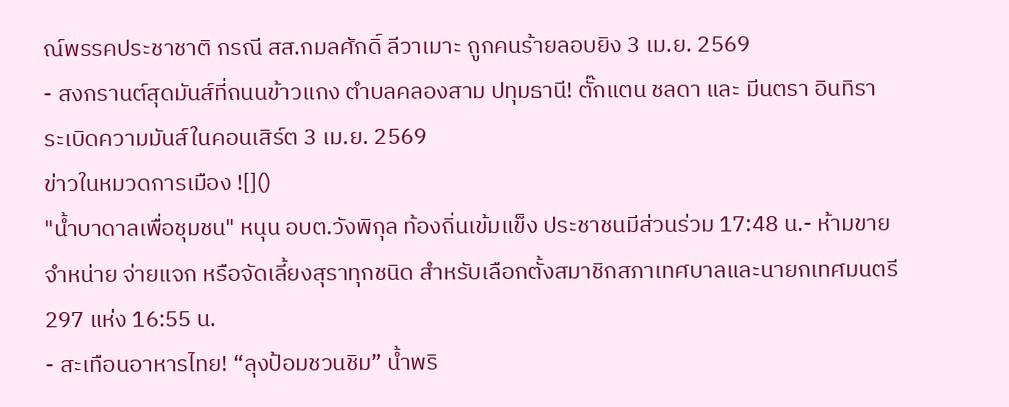ณ์พรรคประชาชาติ กรณี สส.กมลศักดิ์ ลีวาเมาะ ถูกคนร้ายลอบยิง 3 เม.ย. 2569
- สงกรานต์สุดมันส์ที่ถนนข้าวแกง ตำบลคลองสาม ปทุมธานี! ตั๊กแตน ชลดา และ มีนตรา อินทิรา ระเบิดความมันส์ในคอนเสิร์ต 3 เม.ย. 2569
ข่าวในหมวดการเมือง ![]()
"น้ำบาดาลเพื่อชุมชน" หนุน อบต.วังพิกุล ท้องถิ่นเข้มแข็ง ประชาชนมีส่วนร่วม 17:48 น.- ห้ามขาย จำหน่าย จ่ายแจก หรือจัดเลี้ยงสุราทุกชนิด สำหรับเลือกตั้งสมาชิกสภาเทศบาลและนายกเทศมนตรี 297 แห่ง 16:55 น.
- สะเทือนอาหารไทย! “ลุงป้อมชวนชิม” น้ำพริ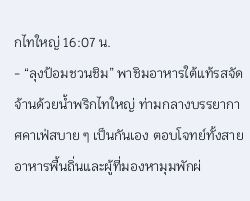กไทใหญ่ 16:07 น.
- “ลุงป้อมชวนชิม” พาชิมอาหารใต้แท้รสจัดจ้านด้วยน้ำพริกไทใหญ่ ท่ามกลางบรรยากาศคาเฟ่สบาย ๆ เป็นกันเอง ตอบโจทย์ทั้งสายอาหารพื้นถิ่นและผู้ที่มองหามุมพักผ่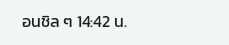อนชิล ๆ 14:42 น.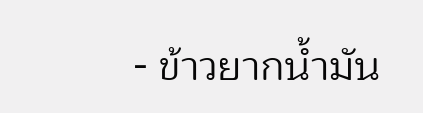- ข้าวยากน้ำมัน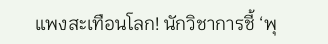แพงสะเทือนโลก! นักวิชาการชี้ ‘พุ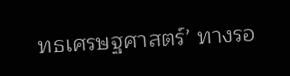ทธเศรษฐศาสตร์’ ทางรอ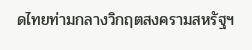ดไทยท่ามกลางวิกฤตสงครามสหรัฐฯ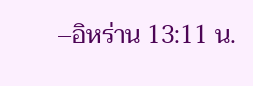–อิหร่าน 13:11 น.